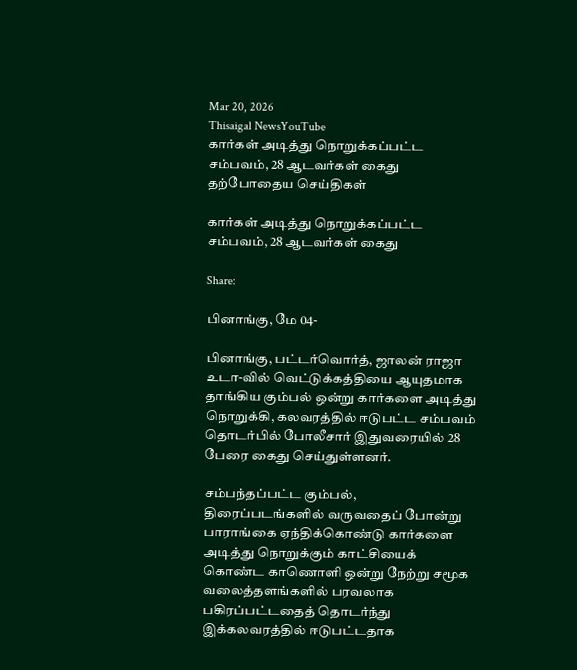Mar 20, 2026
Thisaigal NewsYouTube
கார்கள் அடித்து நொறுக்கப்பட்ட சம்பவம், 28 ஆடவர்கள் கைது
தற்போதைய செய்திகள்

கார்கள் அடித்து நொறுக்கப்பட்ட சம்பவம், 28 ஆடவர்கள் கைது

Share:

பினாங்கு, மே 04-

பினாங்கு, பட்டர்வொர்த், ஜாலன் ராஜா உடா-வில் வெட்டுக்கத்தியை ஆயுதமாக தாங்கிய கும்பல் ஒன்று கார்களை அடித்து நொறுக்கி, கலவரத்தில் ஈடுபட்ட சம்பவம் தொடர்பில் போலீசார் இதுவரையில் 28 பேரை கைது செய்துள்ளனர்.

சம்பந்தப்பட்ட கும்பல், திரைப்படங்களில் வருவதைப் போன்று பாராங்கை ஏந்திக்கொண்டு கார்களை அடித்து நொறுக்கும் காட்சியைக் கொண்ட காணொளி ஒன்று நேற்று சமூக வலைத்தளங்களில் பரவலாக பகிரப்பட்டதைத் தொடர்ந்து இக்கலவரத்தில் ஈடுபட்டதாக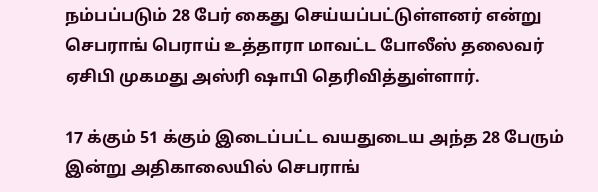நம்பப்படும் 28 பேர் கைது செய்யப்பட்டுள்ளனர் என்று செபராங் பெராய் உத்தாரா மாவட்ட போலீஸ் தலைவர் ஏசிபி முகமது அஸ்ரி ஷாபி தெரிவித்துள்ளார்.

17 க்கும் 51 க்கும் இடைப்பட்ட வயதுடைய அந்த 28 பேரும் இன்று அதிகாலையில் செபராங்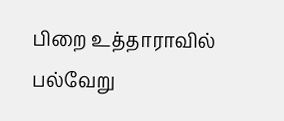பிறை உத்தாராவில் பல்வேறு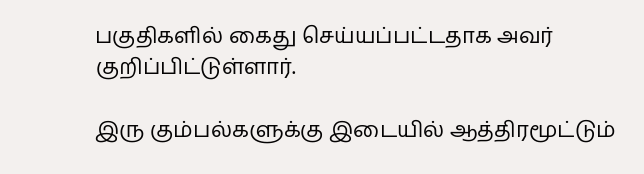பகுதிகளில் கைது செய்யப்பட்டதாக அவர் குறிப்பிட்டுள்ளார்.

இரு கும்பல்களுக்கு இடையில் ஆத்திரமூட்டும்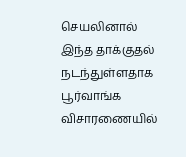செயலினால் இந்த தாக்குதல் நடந்துள்ளதாக பூர்வாங்க விசாரணையில்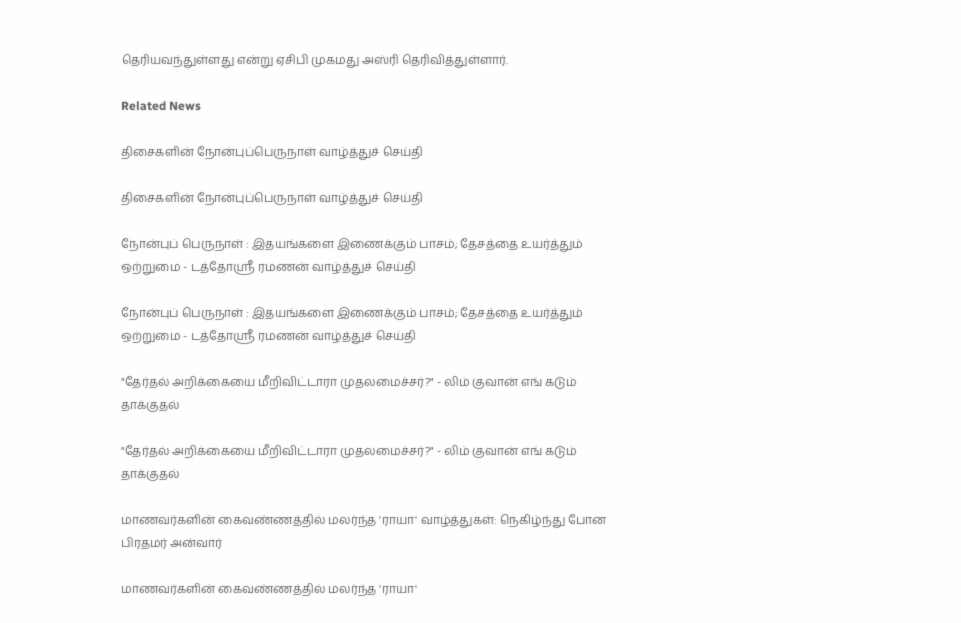தெரியவந்துள்ளது என்று ஏசிபி முகமது அஸ்ரி தெரிவித்துள்ளார்.

Related News

திசைகளின் நோன்புப்பெருநாள் வாழ்த்துச் செய்தி

திசைகளின் நோன்புப்பெருநாள் வாழ்த்துச் செய்தி

நோன்புப் பெருநாள் : இதயங்களை இணைக்கும் பாசம்; தேசத்தை உயர்த்தும் ஒற்றுமை - டத்தோஶ்ரீ ரமணன் வாழ்த்துச் செய்தி

நோன்புப் பெருநாள் : இதயங்களை இணைக்கும் பாசம்; தேசத்தை உயர்த்தும் ஒற்றுமை - டத்தோஶ்ரீ ரமணன் வாழ்த்துச் செய்தி

"தேர்தல் அறிக்கையை மீறிவிட்டாரா முதலமைச்சர்?" - லிம் குவான் எங் கடும் தாக்குதல்

"தேர்தல் அறிக்கையை மீறிவிட்டாரா முதலமைச்சர்?" - லிம் குவான் எங் கடும் தாக்குதல்

மாணவர்களின் கைவண்ணத்தில் மலர்ந்த 'ராயா' வாழ்த்துகள்: நெகிழ்ந்து போன பிரதமர் அன்வார்

மாணவர்களின் கைவண்ணத்தில் மலர்ந்த 'ராயா'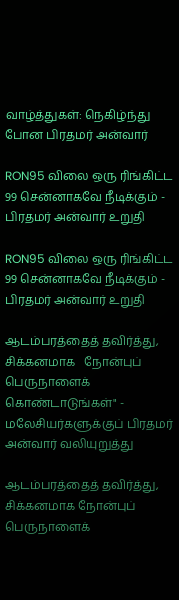வாழ்த்துகள்: நெகிழ்ந்து போன பிரதமர் அன்வார்

RON95 விலை ஒரு ரிங்கிட்ட 99 சென்னாகவே நீடிக்கும் - பிரதமர் அன்வார் உறுதி

RON95 விலை ஒரு ரிங்கிட்ட 99 சென்னாகவே நீடிக்கும் - பிரதமர் அன்வார் உறுதி

ஆடம்பரத்தைத் தவிர்த்து, சிக்கனமாக   நோன்புப் பெருநாளைக் கொண்டாடுங்கள்" - மலேசியர்களுக்குப் பிரதமர் அன்வார் வலியுறுத்து

ஆடம்பரத்தைத் தவிர்த்து, சிக்கனமாக நோன்புப் பெருநாளைக்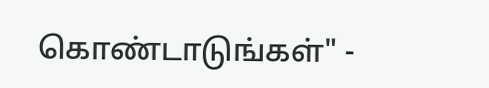கொண்டாடுங்கள்" -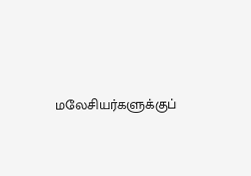மலேசியர்களுக்குப்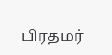பிரதமர்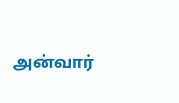அன்வார்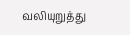வலியுறுத்து